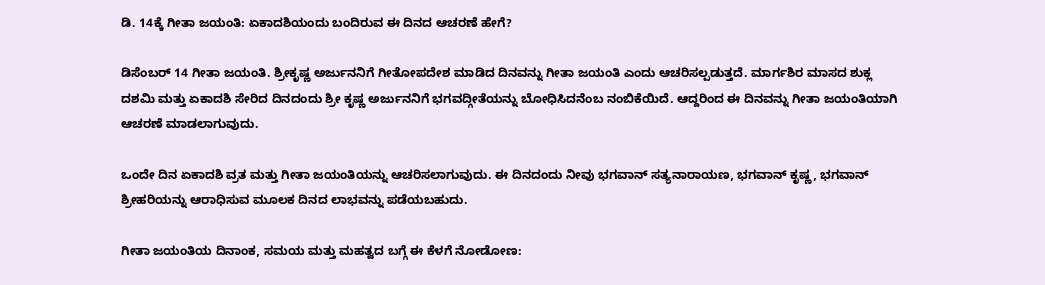ಡಿ. 14ಕ್ಕೆ ಗೀತಾ ಜಯಂತಿ: ಏಕಾದಶಿಯಂದು ಬಂದಿರುವ ಈ ದಿನದ ಆಚರಣೆ ಹೇಗೆ?

ಡಿಸೆಂಬರ್ 14 ಗೀತಾ ಜಯಂತಿ. ಶ್ರೀಕೃಷ್ಣ ಅರ್ಜುನನಿಗೆ ಗೀತೋಪದೇಶ ಮಾಡಿದ ದಿನವನ್ನು ಗೀತಾ ಜಯಂತಿ ಎಂದು ಆಚರಿಸಲ್ಪಡುತ್ತದೆ. ಮಾರ್ಗಶಿರ ಮಾಸದ ಶುಕ್ಲ ದಶಮಿ ಮತ್ತು ಏಕಾದಶಿ ಸೇರಿದ ದಿನದಂದು ಶ್ರೀ ಕೃಷ್ಣ ಅರ್ಜುನನಿಗೆ ಭಗವದ್ಗೀತೆಯನ್ನು ಬೋಧಿಸಿದನೆಂಬ ನಂಬಿಕೆಯಿದೆ. ಆದ್ದರಿಂದ ಈ ದಿನವನ್ನು ಗೀತಾ ಜಯಂತಿಯಾಗಿ ಆಚರಣೆ ಮಾಡಲಾಗುವುದು.

ಒಂದೇ ದಿನ ಏಕಾದಶಿ ವ್ರತ ಮತ್ತು ಗೀತಾ ಜಯಂತಿಯನ್ನು ಆಚರಿಸಲಾಗುವುದು. ಈ ದಿನದಂದು ನೀವು ಭಗವಾನ್ ಸತ್ಯನಾರಾಯಣ, ಭಗವಾನ್ ಕೃಷ್ಣ, ಭಗವಾನ್ ಶ್ರೀಹರಿಯನ್ನು ಆರಾಧಿಸುವ ಮೂಲಕ ದಿನದ ಲಾಭವನ್ನು ಪಡೆಯಬಹುದು.

ಗೀತಾ ಜಯಂತಿಯ ದಿನಾಂಕ, ಸಮಯ ಮತ್ತು ಮಹತ್ವದ ಬಗ್ಗೆ ಈ ಕೆಳಗೆ ನೋಡೋಣ: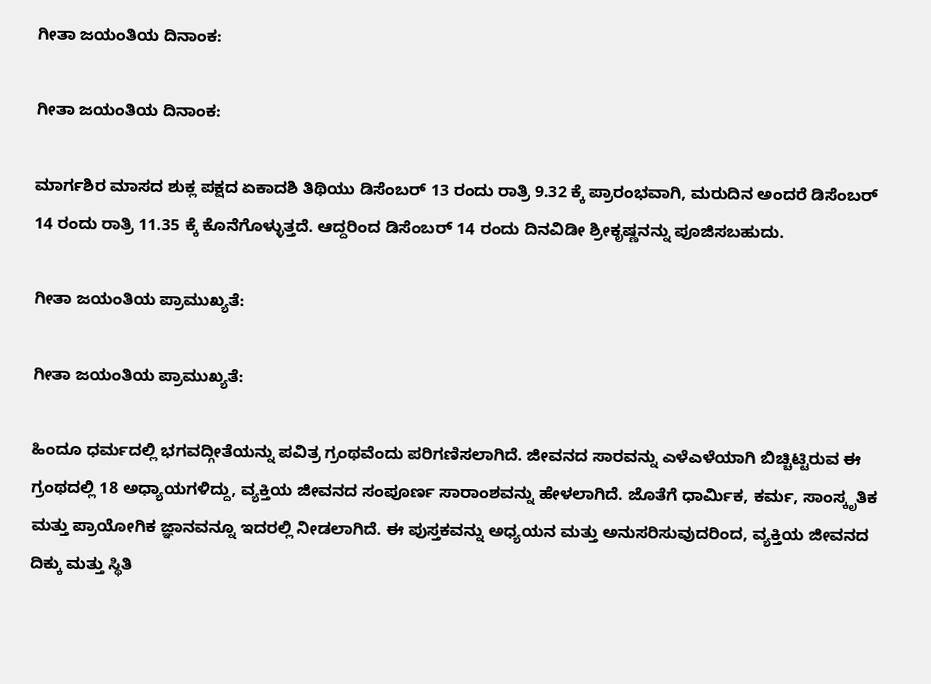ಗೀತಾ ಜಯಂತಿಯ ದಿನಾಂಕ:

ಗೀತಾ ಜಯಂತಿಯ ದಿನಾಂಕ:

ಮಾರ್ಗಶಿರ ಮಾಸದ ಶುಕ್ಲ ಪಕ್ಷದ ಏಕಾದಶಿ ತಿಥಿಯು ಡಿಸೆಂಬರ್ 13 ರಂದು ರಾತ್ರಿ 9.32 ಕ್ಕೆ ಪ್ರಾರಂಭವಾಗಿ, ಮರುದಿನ ಅಂದರೆ ಡಿಸೆಂಬರ್ 14 ರಂದು ರಾತ್ರಿ 11.35 ಕ್ಕೆ ಕೊನೆಗೊಳ್ಳುತ್ತದೆ. ಆದ್ದರಿಂದ ಡಿಸೆಂಬರ್ 14 ರಂದು ದಿನವಿಡೀ ಶ್ರೀಕೃಷ್ಣನನ್ನು ಪೂಜಿಸಬಹುದು.

ಗೀತಾ ಜಯಂತಿಯ ಪ್ರಾಮುಖ್ಯತೆ:

ಗೀತಾ ಜಯಂತಿಯ ಪ್ರಾಮುಖ್ಯತೆ:

ಹಿಂದೂ ಧರ್ಮದಲ್ಲಿ ಭಗವದ್ಗೀತೆಯನ್ನು ಪವಿತ್ರ ಗ್ರಂಥವೆಂದು ಪರಿಗಣಿಸಲಾಗಿದೆ. ಜೀವನದ ಸಾರವನ್ನು ಎಳೆಎಳೆಯಾಗಿ ಬಿಚ್ಚಿಟ್ಟಿರುವ ಈ ಗ್ರಂಥದಲ್ಲಿ 18 ಅಧ್ಯಾಯಗಳಿದ್ದು, ವ್ಯಕ್ತಿಯ ಜೀವನದ ಸಂಪೂರ್ಣ ಸಾರಾಂಶವನ್ನು ಹೇಳಲಾಗಿದೆ. ಜೊತೆಗೆ ಧಾರ್ಮಿಕ, ಕರ್ಮ, ಸಾಂಸ್ಕೃತಿಕ ಮತ್ತು ಪ್ರಾಯೋಗಿಕ ಜ್ಞಾನವನ್ನೂ ಇದರಲ್ಲಿ ನೀಡಲಾಗಿದೆ. ಈ ಪುಸ್ತಕವನ್ನು ಅಧ್ಯಯನ ಮತ್ತು ಅನುಸರಿಸುವುದರಿಂದ, ವ್ಯಕ್ತಿಯ ಜೀವನದ ದಿಕ್ಕು ಮತ್ತು ಸ್ಥಿತಿ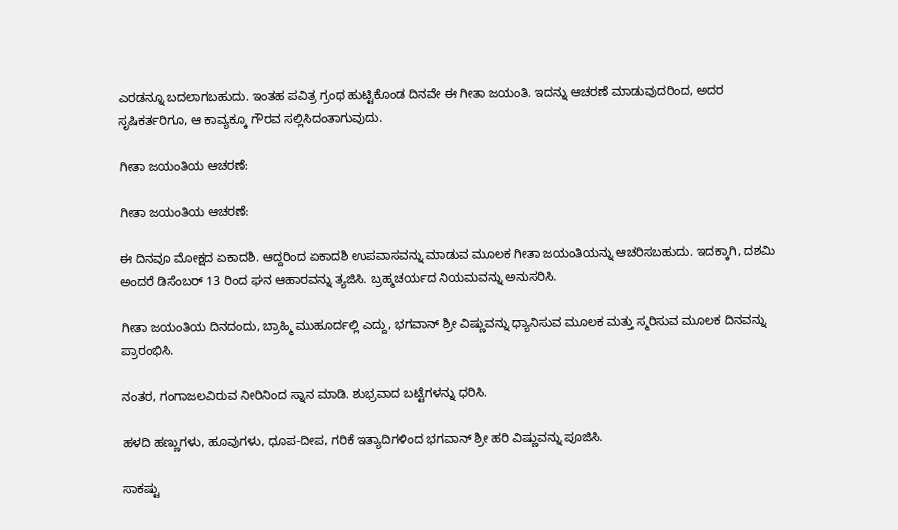ಎರಡನ್ನೂ ಬದಲಾಗಬಹುದು. ಇಂತಹ ಪವಿತ್ರ ಗ್ರಂಥ ಹುಟ್ಟಿಕೊಂಡ ದಿನವೇ ಈ ಗೀತಾ ಜಯಂತಿ. ಇದನ್ನು ಆಚರಣೆ ಮಾಡುವುದರಿಂದ, ಅದರ ಸೃಷಿಕರ್ತರಿಗೂ, ಆ ಕಾವ್ಯಕ್ಕೂ ಗೌರವ ಸಲ್ಲಿಸಿದಂತಾಗುವುದು.

ಗೀತಾ ಜಯಂತಿಯ ಆಚರಣೆ:

ಗೀತಾ ಜಯಂತಿಯ ಆಚರಣೆ:

ಈ ದಿನವೂ ಮೋಕ್ಷದ ಏಕಾದಶಿ. ಆದ್ದರಿಂದ ಏಕಾದಶಿ ಉಪವಾಸವನ್ನು ಮಾಡುವ ಮೂಲಕ ಗೀತಾ ಜಯಂತಿಯನ್ನು ಆಚರಿಸಬಹುದು. ಇದಕ್ಕಾಗಿ, ದಶಮಿ ಅಂದರೆ ಡಿಸೆಂಬರ್ 13 ರಿಂದ ಘನ ಆಹಾರವನ್ನು ತ್ಯಜಿಸಿ. ಬ್ರಹ್ಮಚರ್ಯದ ನಿಯಮವನ್ನು ಅನುಸರಿಸಿ.

ಗೀತಾ ಜಯಂತಿಯ ದಿನದಂದು, ಬ್ರಾಹ್ಮಿ ಮುಹೂರ್ದಲ್ಲಿ ಎದ್ದು, ಭಗವಾನ್ ಶ್ರೀ ವಿಷ್ಣುವನ್ನು ಧ್ಯಾನಿಸುವ ಮೂಲಕ ಮತ್ತು ಸ್ಮರಿಸುವ ಮೂಲಕ ದಿನವನ್ನು ಪ್ರಾರಂಭಿಸಿ.

ನಂತರ, ಗಂಗಾಜಲವಿರುವ ನೀರಿನಿಂದ ಸ್ನಾನ ಮಾಡಿ. ಶುಭ್ರವಾದ ಬಟ್ಟೆಗಳನ್ನು ಧರಿಸಿ.

ಹಳದಿ ಹಣ್ಣುಗಳು, ಹೂವುಗಳು, ಧೂಪ-ದೀಪ, ಗರಿಕೆ ಇತ್ಯಾದಿಗಳಿಂದ ಭಗವಾನ್ ಶ್ರೀ ಹರಿ ವಿಷ್ಣುವನ್ನು ಪೂಜಿಸಿ.

ಸಾಕಷ್ಟು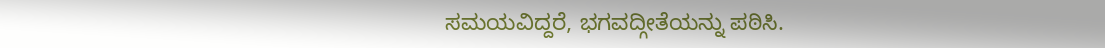ಸಮಯವಿದ್ದರೆ, ಭಗವದ್ಗೀತೆಯನ್ನು ಪಠಿಸಿ.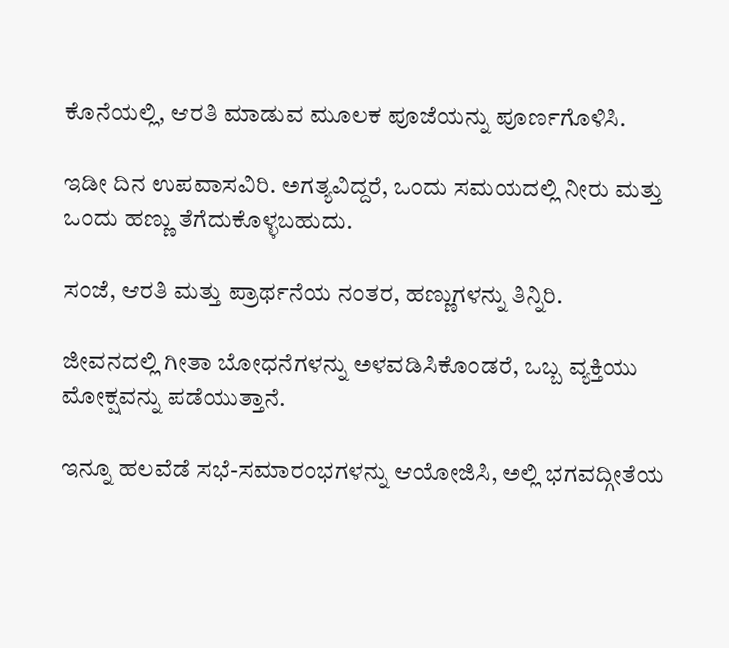ಕೊನೆಯಲ್ಲಿ, ಆರತಿ ಮಾಡುವ ಮೂಲಕ ಪೂಜೆಯನ್ನು ಪೂರ್ಣಗೊಳಿಸಿ.

ಇಡೀ ದಿನ ಉಪವಾಸವಿರಿ. ಅಗತ್ಯವಿದ್ದರೆ, ಒಂದು ಸಮಯದಲ್ಲಿ ನೀರು ಮತ್ತು ಒಂದು ಹಣ್ಣು ತೆಗೆದುಕೊಳ್ಳಬಹುದು.

ಸಂಜೆ, ಆರತಿ ಮತ್ತು ಪ್ರಾರ್ಥನೆಯ ನಂತರ, ಹಣ್ಣುಗಳನ್ನು ತಿನ್ನಿರಿ.

ಜೀವನದಲ್ಲಿ ಗೀತಾ ಬೋಧನೆಗಳನ್ನು ಅಳವಡಿಸಿಕೊಂಡರೆ, ಒಬ್ಬ ವ್ಯಕ್ತಿಯು ಮೋಕ್ಷವನ್ನು ಪಡೆಯುತ್ತಾನೆ.

ಇನ್ನೂ ಹಲವೆಡೆ ಸಭೆ-ಸಮಾರಂಭಗಳನ್ನು ಆಯೋಜಿಸಿ, ಅಲ್ಲಿ ಭಗವದ್ಗೀತೆಯ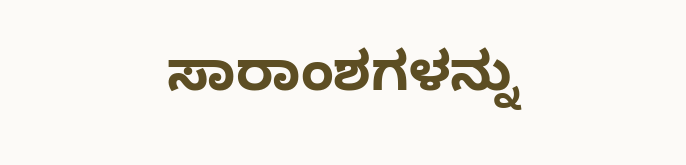ಸಾರಾಂಶಗಳನ್ನು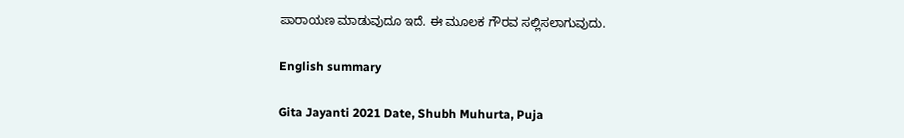ಪಾರಾಯಣ ಮಾಡುವುದೂ ಇದೆ. ಈ ಮೂಲಕ ಗೌರವ ಸಲ್ಲಿಸಲಾಗುವುದು.

English summary

Gita Jayanti 2021 Date, Shubh Muhurta, Puja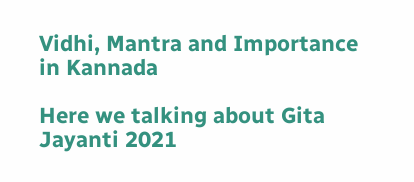Vidhi, Mantra and Importance in Kannada

Here we talking about Gita Jayanti 2021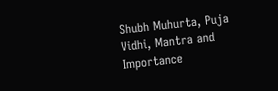Shubh Muhurta, Puja Vidhi, Mantra and Importance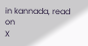in kannada, read on
X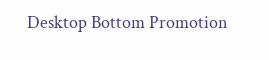Desktop Bottom Promotion